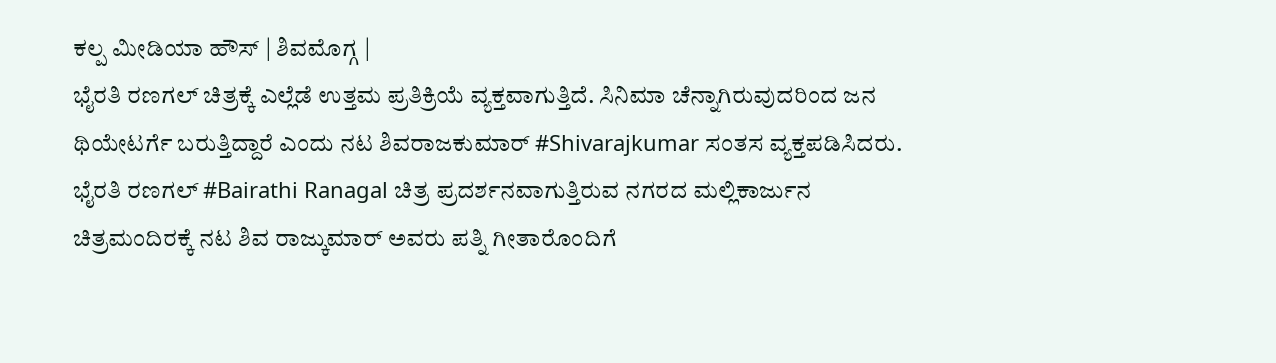ಕಲ್ಪ ಮೀಡಿಯಾ ಹೌಸ್ | ಶಿವಮೊಗ್ಗ |
ಭೈರತಿ ರಣಗಲ್ ಚಿತ್ರಕ್ಕೆ ಎಲ್ಲೆಡೆ ಉತ್ತಮ ಪ್ರತಿಕ್ರಿಯೆ ವ್ಯಕ್ತವಾಗುತ್ತಿದೆ. ಸಿನಿಮಾ ಚೆನ್ನಾಗಿರುವುದರಿಂದ ಜನ ಥಿಯೇಟರ್ಗೆ ಬರುತ್ತಿದ್ದಾರೆ ಎಂದು ನಟ ಶಿವರಾಜಕುಮಾರ್ #Shivarajkumar ಸಂತಸ ವ್ಯಕ್ತಪಡಿಸಿದರು.
ಭೈರತಿ ರಣಗಲ್ #Bairathi Ranagal ಚಿತ್ರ ಪ್ರದರ್ಶನವಾಗುತ್ತಿರುವ ನಗರದ ಮಲ್ಲಿಕಾರ್ಜುನ ಚಿತ್ರಮಂದಿರಕ್ಕೆ ನಟ ಶಿವ ರಾಜ್ಕುಮಾರ್ ಅವರು ಪತ್ನಿ ಗೀತಾರೊಂದಿಗೆ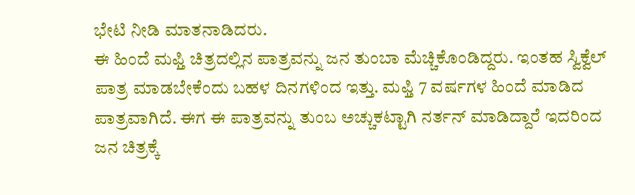ಭೇಟಿ ನೀಡಿ ಮಾತನಾಡಿದರು.
ಈ ಹಿಂದೆ ಮಫ್ತಿ ಚಿತ್ರದಲ್ಲಿನ ಪಾತ್ರವನ್ನು ಜನ ತುಂಬಾ ಮೆಚ್ಚಿಕೊಂಡಿದ್ದರು. ಇಂತಹ ಸ್ವಿಕ್ವೆಲ್ ಪಾತ್ರ ಮಾಡಬೇಕೆಂದು ಬಹಳ ದಿನಗಳಿಂದ ಇತ್ತು. ಮಫ್ತಿ 7 ವರ್ಷಗಳ ಹಿಂದೆ ಮಾಡಿದ ಪಾತ್ರವಾಗಿದೆ. ಈಗ ಈ ಪಾತ್ರವನ್ನು ತುಂಬ ಅಚ್ಚುಕಟ್ಟಾಗಿ ನರ್ತನ್ ಮಾಡಿದ್ದಾರೆ ಇದರಿಂದ ಜನ ಚಿತ್ರಕ್ಕೆ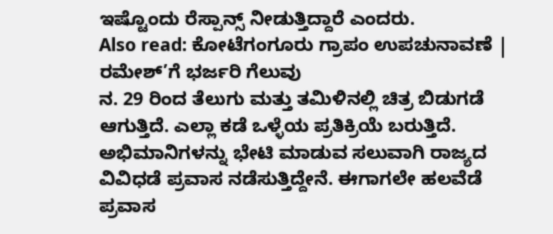ಇಷ್ಟೊಂದು ರೆಸ್ಪಾನ್ಸ್ ನೀಡುತ್ತಿದ್ದಾರೆ ಎಂದರು.
Also read: ಕೋಟೆಗಂಗೂರು ಗ್ರಾಪಂ ಉಪಚುನಾವಣೆ | ರಮೇಶ್’ಗೆ ಭರ್ಜರಿ ಗೆಲುವು
ನ. 29 ರಿಂದ ತೆಲುಗು ಮತ್ತು ತಮಿಳಿನಲ್ಲಿ ಚಿತ್ರ ಬಿಡುಗಡೆ ಆಗುತ್ತಿದೆ. ಎಲ್ಲಾ ಕಡೆ ಒಳ್ಳೆಯ ಪ್ರತಿಕ್ರಿಯೆ ಬರುತ್ತಿದೆ. ಅಭಿಮಾನಿಗಳನ್ನು ಭೇಟಿ ಮಾಡುವ ಸಲುವಾಗಿ ರಾಜ್ಯದ ವಿವಿಧಡೆ ಪ್ರವಾಸ ನಡೆಸುತ್ತಿದ್ದೇನೆ. ಈಗಾಗಲೇ ಹಲವೆಡೆ ಪ್ರವಾಸ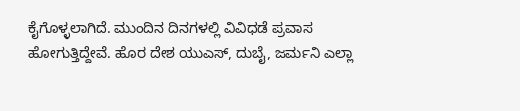ಕೈಗೊಳ್ಳಲಾಗಿದೆ. ಮುಂದಿನ ದಿನಗಳಲ್ಲಿ ವಿವಿಧಡೆ ಪ್ರವಾಸ ಹೋಗುತ್ತಿದ್ದೇವೆ. ಹೊರ ದೇಶ ಯುಎಸ್, ದುಬೈ, ಜರ್ಮನಿ ಎಲ್ಲಾ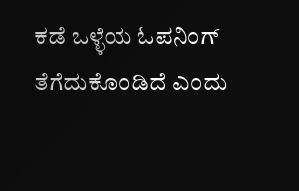ಕಡೆ ಒಳ್ಳೆಯ ಓಪನಿಂಗ್ ತೆಗೆದುಕೊಂಡಿದೆ ಎಂದು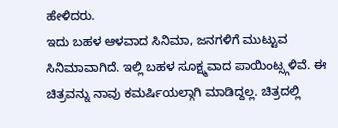ಹೇಳಿದರು.
ಇದು ಬಹಳ ಆಳವಾದ ಸಿನಿಮಾ, ಜನಗಳಿಗೆ ಮುಟ್ಟುವ ಸಿನಿಮಾವಾಗಿದೆ. ಇಲ್ಲಿ ಬಹಳ ಸೂಕ್ಷ್ಮವಾದ ಪಾಯಿಂಟ್ಸ್ಗಳಿವೆ. ಈ ಚಿತ್ರವನ್ನು ನಾವು ಕಮರ್ಷಿಯಲ್ಗಾಗಿ ಮಾಡಿದ್ದಲ್ಲ. ಚಿತ್ರದಲ್ಲಿ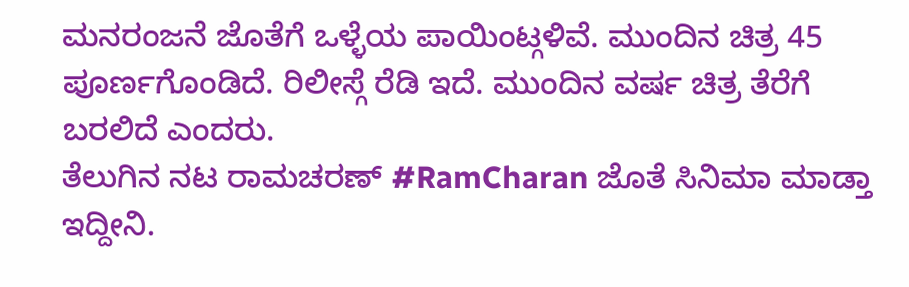ಮನರಂಜನೆ ಜೊತೆಗೆ ಒಳ್ಳೆಯ ಪಾಯಿಂಟ್ಗಳಿವೆ. ಮುಂದಿನ ಚಿತ್ರ 45 ಪೂರ್ಣಗೊಂಡಿದೆ. ರಿಲೀಸ್ಗೆ ರೆಡಿ ಇದೆ. ಮುಂದಿನ ವರ್ಷ ಚಿತ್ರ ತೆರೆಗೆ ಬರಲಿದೆ ಎಂದರು.
ತೆಲುಗಿನ ನಟ ರಾಮಚರಣ್ #RamCharan ಜೊತೆ ಸಿನಿಮಾ ಮಾಡ್ತಾ ಇದ್ದೀನಿ.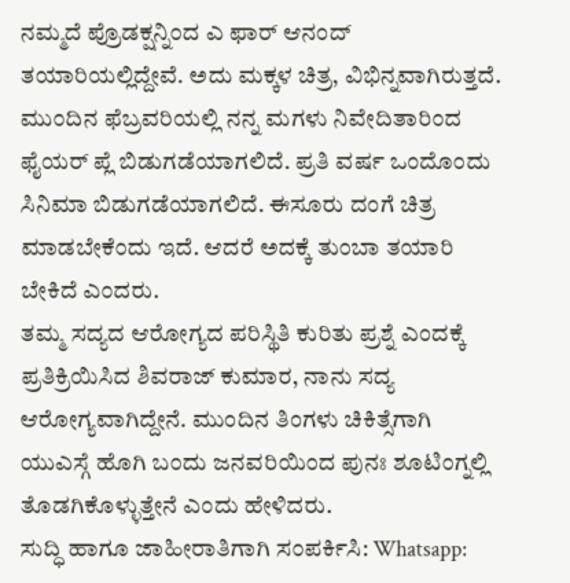ನಮ್ಮದೆ ಪ್ರೊಡಕ್ಷನ್ನಿಂದ ಎ ಫಾರ್ ಆನಂದ್ ತಯಾರಿಯಲ್ಲಿದ್ದೇವೆ. ಅದು ಮಕ್ಕಳ ಚಿತ್ರ, ವಿಭಿನ್ನವಾಗಿರುತ್ತದೆ. ಮುಂದಿನ ಫೆಬ್ರವರಿಯಲ್ಲಿ ನನ್ನ ಮಗಳು ನಿವೇದಿತಾರಿಂದ ಫೈಯರ್ ಪ್ಲೆ ಬಿಡುಗಡೆಯಾಗಲಿದೆ. ಪ್ರತಿ ವರ್ಷ ಒಂದೊಂದು ಸಿನಿಮಾ ಬಿಡುಗಡೆಯಾಗಲಿದೆ. ಈಸೂರು ದಂಗೆ ಚಿತ್ರ ಮಾಡಬೇಕೆಂದು ಇದೆ. ಆದರೆ ಅದಕ್ಕೆ ತುಂಬಾ ತಯಾರಿ ಬೇಕಿದೆ ಎಂದರು.
ತಮ್ಮ ಸದ್ಯದ ಆರೋಗ್ಯದ ಪರಿಸ್ಥಿತಿ ಕುರಿತು ಪ್ರಶ್ನೆ ಎಂದಕ್ಕೆ ಪ್ರತಿಕ್ರಿಯಿಸಿದ ಶಿವರಾಜ್ ಕುಮಾರ, ನಾನು ಸದ್ಯ ಆರೋಗ್ಯವಾಗಿದ್ದೇನೆ. ಮುಂದಿನ ತಿಂಗಳು ಚಿಕಿತ್ಸೆಗಾಗಿ ಯುಎಸ್ಗೆ ಹೊಗಿ ಬಂದು ಜನವರಿಯಿಂದ ಪುನಃ ಶೂಟಿಂಗ್ನಲ್ಲಿ ತೊಡಗಿಕೊಳ್ಳುತ್ತೇನೆ ಎಂದು ಹೇಳಿದರು.
ಸುದ್ಧಿ ಹಾಗೂ ಜಾಹೀರಾತಿಗಾಗಿ ಸಂಪರ್ಕಿಸಿ: Whatsapp: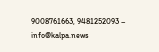9008761663, 9481252093 – info@kalpa.news